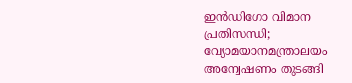ഇന്‍ഡിഗോ വിമാന പ്രതിസന്ധി; വ്യോമയാനമന്ത്രാലയം അന്വേഷണം തുടങ്ങി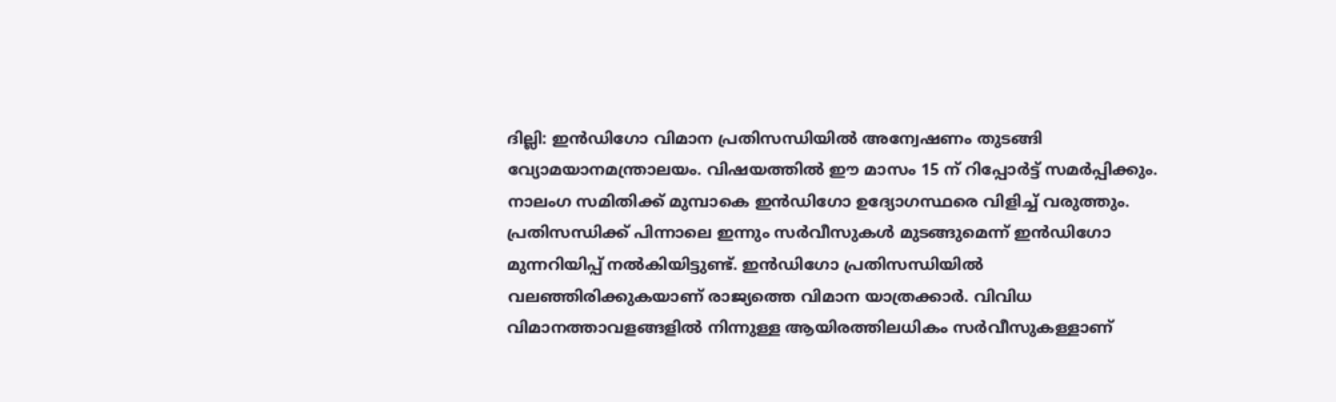ദില്ലി: ഇന്‍ഡിഗോ വിമാന പ്രതിസന്ധിയില്‍ അന്വേഷണം തുടങ്ങി വ്യോമയാനമന്ത്രാലയം. വിഷയത്തില്‍ ഈ മാസം 15 ന് റിപ്പോര്‍ട്ട് സമര്‍പ്പിക്കും. നാലംഗ സമിതിക്ക് മുമ്പാകെ ഇന്‍ഡിഗോ ഉദ്യോഗസ്ഥരെ വിളിച്ച് വരുത്തും. പ്രതിസന്ധിക്ക് പിന്നാലെ ഇന്നും സര്‍വീസുകള്‍ മുടങ്ങുമെന്ന് ഇന്‍ഡിഗോ മുന്നറിയിപ്പ് നല്‍കിയിട്ടുണ്ട്. ഇന്‍ഡിഗോ പ്രതിസന്ധിയില്‍ വലഞ്ഞിരിക്കുകയാണ് രാജ്യത്തെ വിമാന യാത്രക്കാര്‍. വിവിധ വിമാനത്താവളങ്ങളില്‍ നിന്നുള്ള ആയിരത്തിലധികം സര്‍വീസുകള്ളാണ്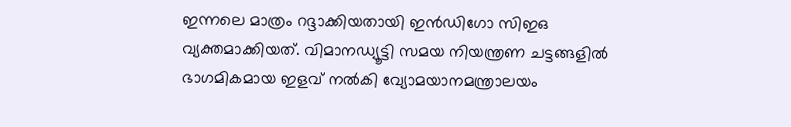ഇന്നലെ മാത്രം റദ്ദാക്കിയതായി ഇന്‍ഡിഗോ സിഇഒ വ്യക്തമാക്കിയത്. വിമാനഡ്യൂട്ടി സമയ നിയന്ത്രണ ചട്ടങ്ങളില്‍ ഭാഗമികമായ ഇളവ് നല്‍കി വ്യോമയാനമന്ത്രാലയം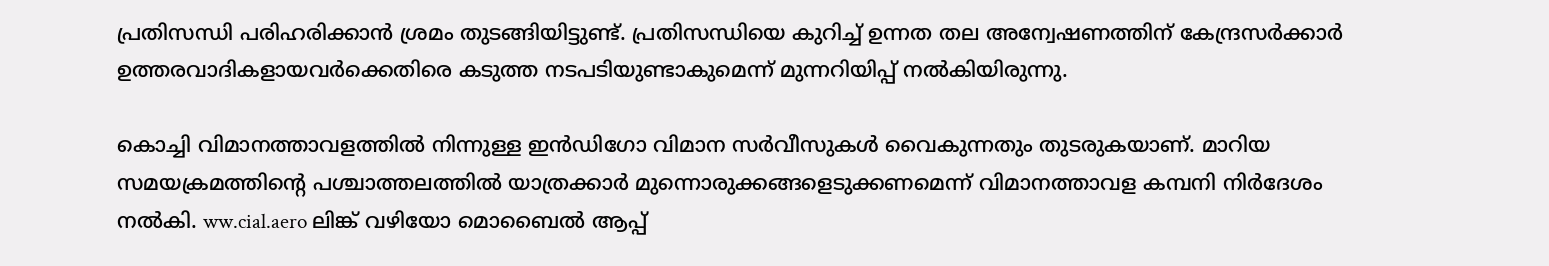പ്രതിസന്ധി പരിഹരിക്കാന്‍ ശ്രമം തുടങ്ങിയിട്ടുണ്ട്. പ്രതിസന്ധിയെ കുറിച്ച് ഉന്നത തല അന്വേഷണത്തിന് കേന്ദ്രസര്‍ക്കാര്‍ ഉത്തരവാദികളായവര്‍ക്കെതിരെ കടുത്ത നടപടിയുണ്ടാകുമെന്ന് മുന്നറിയിപ്പ് നല്‍കിയിരുന്നു.

കൊച്ചി വിമാനത്താവളത്തില്‍ നിന്നുള്ള ഇന്‍ഡിഗോ വിമാന സര്‍വീസുകള്‍ വൈകുന്നതും തുടരുകയാണ്. മാറിയ സമയക്രമത്തിന്റെ പശ്ചാത്തലത്തില്‍ യാത്രക്കാര്‍ മുന്നൊരുക്കങ്ങളെടുക്കണമെന്ന് വിമാനത്താവള കമ്പനി നിര്‍ദേശം നല്‍കി. ww.cial.aero ലിങ്ക് വഴിയോ മൊബൈല്‍ ആപ്പ്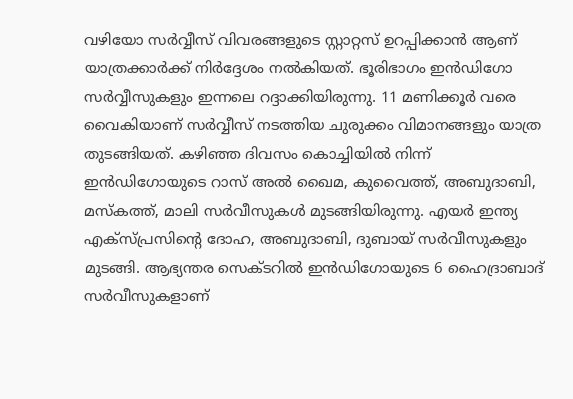വഴിയോ സര്‍വ്വീസ് വിവരങ്ങളുടെ സ്റ്റാറ്റസ് ഉറപ്പിക്കാന്‍ ആണ് യാത്രക്കാര്‍ക്ക് നിര്‍ദ്ദേശം നല്‍കിയത്. ഭൂരിഭാഗം ഇന്‍ഡിഗോ സര്‍വ്വീസുകളും ഇന്നലെ റദ്ദാക്കിയിരുന്നു. 11 മണിക്കൂര്‍ വരെ വൈകിയാണ് സര്‍വ്വീസ് നടത്തിയ ചുരുക്കം വിമാനങ്ങളും യാത്ര തുടങ്ങിയത്. കഴിഞ്ഞ ദിവസം കൊച്ചിയില്‍ നിന്ന് ഇന്‍ഡിഗോയുടെ റാസ് അല്‍ ഖൈമ, കുവൈത്ത്, അബുദാബി, മസ്‌കത്ത്, മാലി സര്‍വീസുകള്‍ മുടങ്ങിയിരുന്നു. എയര്‍ ഇന്ത്യ എക്‌സ്പ്രസിന്റെ ദോഹ, അബുദാബി, ദുബായ് സര്‍വീസുകളും മുടങ്ങി. ആഭ്യന്തര സെക്ടറില്‍ ഇന്‍ഡിഗോയുടെ 6 ഹൈദ്രാബാദ് സര്‍വീസുകളാണ്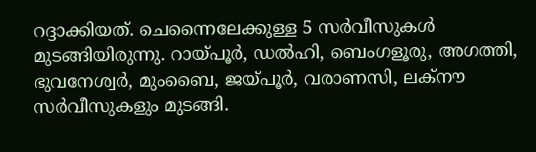റദ്ദാക്കിയത്. ചെന്നൈലേക്കുള്ള 5 സര്‍വീസുകള്‍ മുടങ്ങിയിരുന്നു. റായ്പൂര്‍, ഡല്‍ഹി, ബെംഗളൂരു, അഗത്തി, ഭുവനേശ്വര്‍, മുംബൈ, ജയ്പൂര്‍, വരാണസി, ലക്‌നൗ സര്‍വീസുകളും മുടങ്ങി.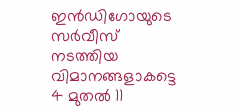ഇന്‍ഡിഗോയുടെ സര്‍വീസ് നടത്തിയ വിമാനങ്ങളാകട്ടെ 4 മുതല്‍ 11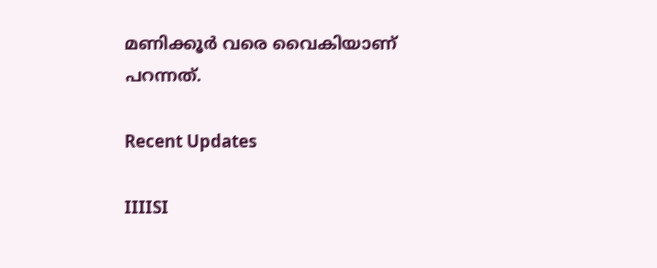മണിക്കൂര്‍ വരെ വൈകിയാണ് പറന്നത്.

Recent Updates

IIIISI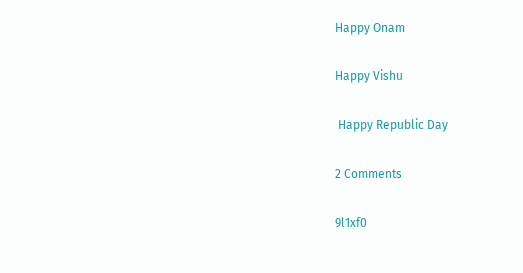Happy Onam

Happy Vishu

 Happy Republic Day

2 Comments

9l1xf0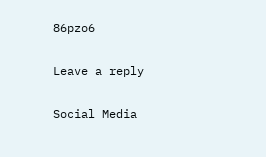86pzo6

Leave a reply

Social Media